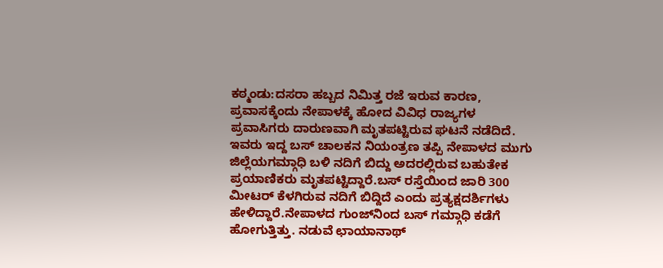ಕಠ್ಮಂಡು:ದಸರಾ ಹಬ್ಬದ ನಿಮಿತ್ತ ರಜೆ ಇರುವ ಕಾರಣ, ಪ್ರವಾಸಕ್ಕೆಂದು ನೇಪಾಳಕ್ಕೆ ಹೋದ ವಿವಿಧ ರಾಜ್ಯಗಳ ಪ್ರವಾಸಿಗರು ದಾರುಣವಾಗಿ ಮೃತಪಟ್ಟಿರುವ ಘಟನೆ ನಡೆದಿದೆ. ಇವರು ಇದ್ದ ಬಸ್‌ ಚಾಲಕನ ನಿಯಂತ್ರಣ ತಪ್ಪಿ ನೇಪಾಳದ ಮುಗು ಜಿಲ್ಲೆಯಗಮ್ಗಾಧಿ ಬಳಿ ನದಿಗೆ ಬಿದ್ದು ಅದರಲ್ಲಿರುವ ಬಹುತೇಕ ಪ್ರಯಾಣಿಕರು ಮೃತಪಟ್ಟಿದ್ದಾರೆ.ಬಸ್ ರಸ್ತೆಯಿಂದ ಜಾರಿ 300 ಮೀಟರ್ ಕೆಳಗಿರುವ ನದಿಗೆ ಬಿದ್ದಿದೆ ಎಂದು ಪ್ರತ್ಯಕ್ಷದರ್ಶಿಗಳು ಹೇಳಿದ್ದಾರೆ.ನೇಪಾಳದ ಗುಂಜ್‌ನಿಂದ ಬಸ್‌ ಗಮ್ಗಾಧಿ ಕಡೆಗೆ ಹೋಗುತ್ತಿತ್ತು. ನಡುವೆ ಛಾಯಾನಾಥ್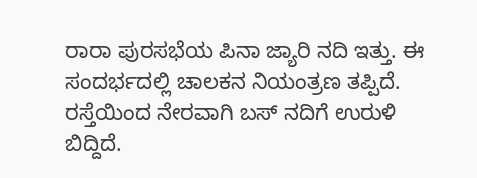ರಾರಾ ಪುರಸಭೆಯ ಪಿನಾ ಜ್ಯಾರಿ ನದಿ ಇತ್ತು. ಈ ಸಂದರ್ಭದಲ್ಲಿ ಚಾಲಕನ ನಿಯಂತ್ರಣ ತಪ್ಪಿದೆ. ರಸ್ತೆಯಿಂದ ನೇರವಾಗಿ ಬಸ್‌ ನದಿಗೆ ಉರುಳಿ ಬಿದ್ದಿದೆ.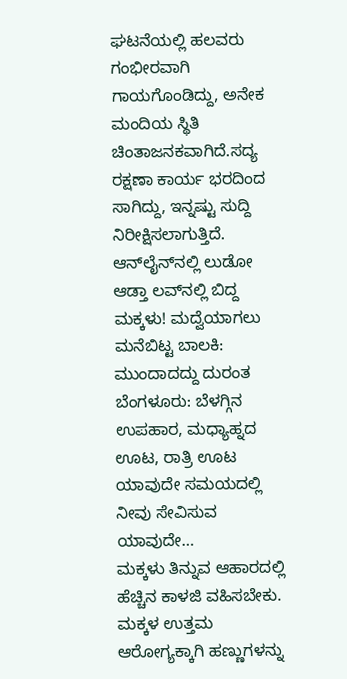ಘಟನೆಯಲ್ಲಿ ಹಲವರು ಗಂಭೀರವಾಗಿ ಗಾಯಗೊಂಡಿದ್ದು, ಅನೇಕ ಮಂದಿಯ ಸ್ಥಿತಿ ಚಿಂತಾಜನಕವಾಗಿದೆ.ಸದ್ಯ ರಕ್ಷಣಾ ಕಾರ್ಯ ಭರದಿಂದ ಸಾಗಿದ್ದು, ಇನ್ನಷ್ಟು ಸುದ್ದಿ ನಿರೀಕ್ಷಿಸಲಾಗುತ್ತಿದೆ.
ಆನ್‌ಲೈನ್‌ನಲ್ಲಿ ಲುಡೋ ಆಡ್ತಾ ಲವ್‌ನಲ್ಲಿ ಬಿದ್ದ ಮಕ್ಕಳು! ಮದ್ವೆಯಾಗಲು ಮನೆಬಿಟ್ಟ ಬಾಲಕಿ: ಮುಂದಾದದ್ದು ದುರಂತ
ಬೆಂಗಳೂರು: ಬೆಳಗ್ಗಿನ ಉಪಹಾರ, ಮಧ್ಯಾಹ್ನದ ಊಟ, ರಾತ್ರಿ ಊಟ ಯಾವುದೇ ಸಮಯದಲ್ಲಿ ನೀವು ಸೇವಿಸುವ ಯಾವುದೇ…
ಮಕ್ಕಳು ತಿನ್ನುವ ಆಹಾರದಲ್ಲಿ ಹೆಚ್ಚಿನ ಕಾಳಜಿ ವಹಿಸಬೇಕು. ಮಕ್ಕಳ ಉತ್ತಮ ಆರೋಗ್ಯಕ್ಕಾಗಿ ಹಣ್ಣುಗಳನ್ನು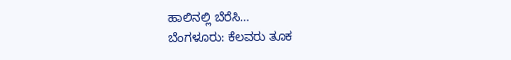ಹಾಲಿನಲ್ಲಿ ಬೆರೆಸಿ…
ಬೆಂಗಳೂರು: ಕೆಲವರು ತೂಕ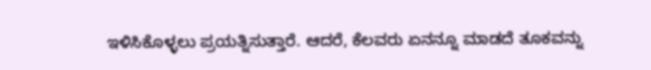ಇಳಿಸಿಕೊಳ್ಳಲು ಪ್ರಯತ್ನಿಸುತ್ತಾರೆ. ಆದರೆ, ಕೆಲವರು ಏನನ್ನೂ ಮಾಡದೆ ತೂಕವನ್ನು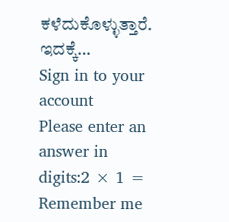ಕಳೆದುಕೊಳ್ಳುತ್ತಾರೆ. ಇದಕ್ಕೆ…
Sign in to your account
Please enter an answer in digits:2 × 1 =
Remember me